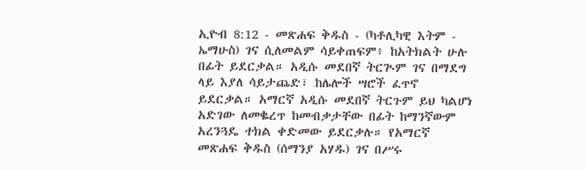ኢዮብ 8:12 - መጽሐፍ ቅዱስ - (ካቶሊካዊ እትም - ኤማሁስ) ገና ሲለመልም ሳይቀጠፍም፥ ከአትክልት ሁሉ በፊት ይደርቃል። አዲሱ መደበኛ ትርጒም ገና በማደግ ላይ እያለ ሳይታጨድ፣ ከሌሎች ሣሮች ፈጥኖ ይደርቃል። አማርኛ አዲሱ መደበኛ ትርጉም ይህ ካልሆነ አድገው ለመቈረጥ ከመብቃታቸው በፊት ከማንኛውም አረንጓዴ ተክል ቀድመው ይደርቃሉ። የአማርኛ መጽሐፍ ቅዱስ (ሰማንያ አሃዱ) ገና በሥሩ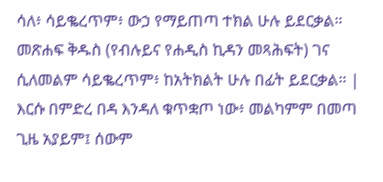ሳለ፥ ሳይቈረጥም፥ ውኃ የማይጠጣ ተክል ሁሉ ይደርቃል። መጽሐፍ ቅዱስ (የብሉይና የሐዲስ ኪዳን መጻሕፍት) ገና ሲለመልም ሳይቈረጥም፥ ከአትክልት ሁሉ በፊት ይደርቃል። |
እርሱ በምድረ በዳ እንዳለ ቁጥቋጦ ነው፥ መልካምም በመጣ ጊዜ አያይም፤ ሰውም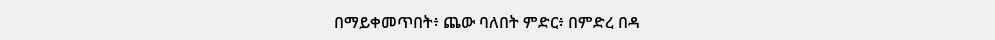በማይቀመጥበት፥ ጨው ባለበት ምድር፥ በምድረ በዳ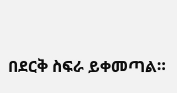በደርቅ ስፍራ ይቀመጣል።